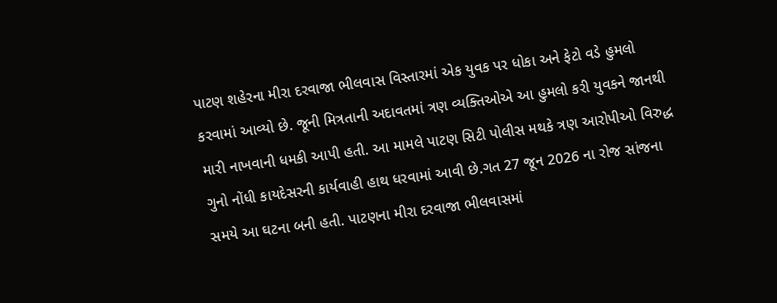પાટણ શહેરના મીરા દરવાજા ભીલવાસ વિસ્તારમાં એક યુવક પર ધોકા અને ફેટો વડે હુમલો કરવામાં આવ્યો છે. જૂની મિત્રતાની અદાવતમાં ત્રણ વ્યક્તિઓએ આ હુમલો કરી યુવકને જાનથી મારી નાખવાની ધમકી આપી હતી. આ મામલે પાટણ સિટી પોલીસ મથકે ત્રણ આરોપીઓ વિરુદ્ધ ગુનો નોંધી કાયદેસરની કાર્યવાહી હાથ ધરવામાં આવી છે.ગત 27 જૂન 2026 ના રોજ સાંજના સમયે આ ઘટના બની હતી. પાટણના મીરા દરવાજા ભીલવાસમાં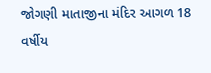જોગણી માતાજીના મંદિર આગળ 18 વર્ષીય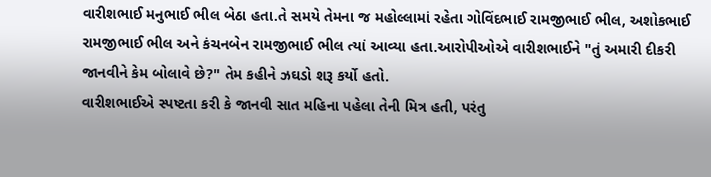વારીશભાઈ મનુભાઈ ભીલ બેઠા હતા.તે સમયે તેમના જ મહોલ્લામાં રહેતા ગોવિંદભાઈ રામજીભાઈ ભીલ, અશોકભાઈ રામજીભાઈ ભીલ અને કંચનબેન રામજીભાઈ ભીલ ત્યાં આવ્યા હતા.આરોપીઓએ વારીશભાઈને "તું અમારી દીકરી જાનવીને કેમ બોલાવે છે?" તેમ કહીને ઝઘડો શરૂ કર્યો હતો.
વારીશભાઈએ સ્પષ્ટતા કરી કે જાનવી સાત મહિના પહેલા તેની મિત્ર હતી, પરંતુ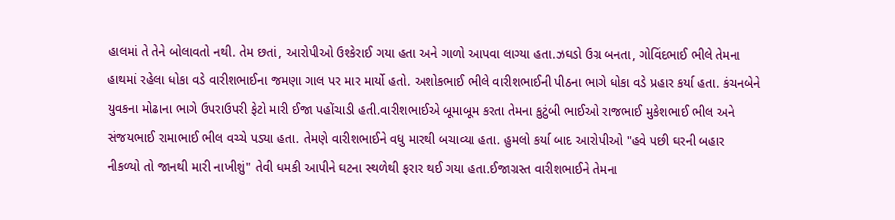હાલમાં તે તેને બોલાવતો નથી. તેમ છતાં, આરોપીઓ ઉશ્કેરાઈ ગયા હતા અને ગાળો આપવા લાગ્યા હતા.ઝઘડો ઉગ્ર બનતા, ગોવિંદભાઈ ભીલે તેમના હાથમાં રહેલા ધોકા વડે વારીશભાઈના જમણા ગાલ પર માર માર્યો હતો. અશોકભાઈ ભીલે વારીશભાઈની પીઠના ભાગે ધોકા વડે પ્રહાર કર્યા હતા. કંચનબેને યુવકના મોઢાના ભાગે ઉપરાઉપરી ફેટો મારી ઈજા પહોંચાડી હતી.વારીશભાઈએ બૂમાબૂમ કરતા તેમના કુટુંબી ભાઈઓ રાજભાઈ મુકેશભાઈ ભીલ અને સંજયભાઈ રામાભાઈ ભીલ વચ્ચે પડ્યા હતા. તેમણે વારીશભાઈને વધુ મારથી બચાવ્યા હતા. હુમલો કર્યા બાદ આરોપીઓ "હવે પછી ઘરની બહાર નીકળ્યો તો જાનથી મારી નાખીશું" તેવી ધમકી આપીને ઘટના સ્થળેથી ફરાર થઈ ગયા હતા.ઈજાગ્રસ્ત વારીશભાઈને તેમના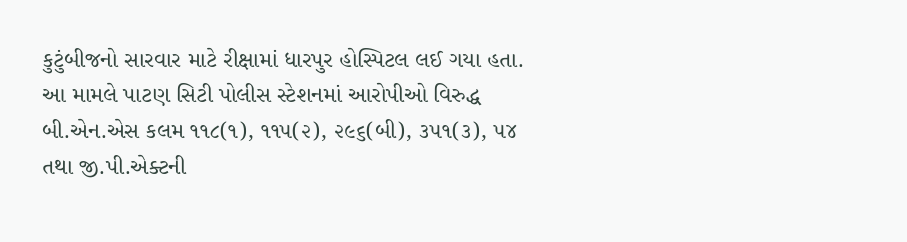કુટુંબીજનો સારવાર માટે રીક્ષામાં ધારપુર હોસ્પિટલ લઈ ગયા હતા. આ મામલે પાટણ સિટી પોલીસ સ્ટેશનમાં આરોપીઓ વિરુદ્ધ બી.એન.એસ કલમ ૧૧૮(૧), ૧૧૫(૨), ૨૯૬(બી), ૩૫૧(૩), ૫૪ તથા જી.પી.એક્ટની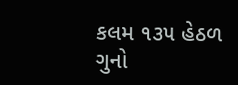કલમ ૧૩૫ હેઠળ ગુનો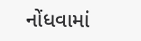નોંધવામાં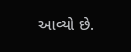આવ્યો છે.